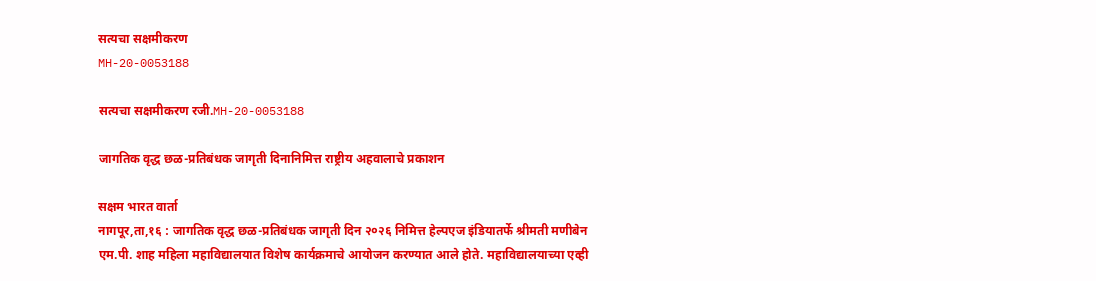सत्यचा सक्षमीकरण
MH-20-0053188

सत्यचा सक्षमीकरण रजी.MH-20-0053188

जागतिक वृद्ध छळ-प्रतिबंधक जागृती दिनानिमित्त राष्ट्रीय अहवालाचे प्रकाशन

सक्षम भारत वार्ता
नागपूर,ता,१६ : जागतिक वृद्ध छळ-प्रतिबंधक जागृती दिन २०२६ निमित्त हेल्पएज इंडियातर्फे श्रीमती मणीबेन एम.पी. शाह महिला महाविद्यालयात विशेष कार्यक्रमाचे आयोजन करण्यात आले होते. महाविद्यालयाच्या एव्ही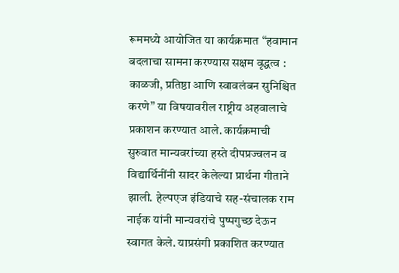रूममध्ये आयोजित या कार्यक्रमात “हवामान बदलाचा सामना करण्यास सक्षम वृद्धत्व : काळजी, प्रतिष्ठा आणि स्वावलंबन सुनिश्चित करणे” या विषयावरील राष्ट्रीय अहवालाचे प्रकाशन करण्यात आले. कार्यक्रमाची सुरुवात मान्यवरांच्या हस्ते दीपप्रज्वलन व विद्यार्थिनींनी सादर केलेल्या प्रार्थना गीताने झाली. हेल्पएज इंडियाचे सह-संचालक राम नाईक यांनी मान्यवरांचे पुष्पगुच्छ देऊन स्वागत केले. याप्रसंगी प्रकाशित करण्यात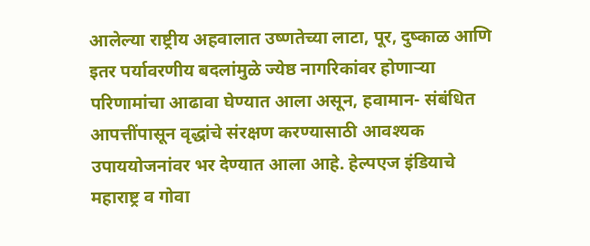आलेल्या राष्ट्रीय अहवालात उष्णतेच्या लाटा, पूर, दुष्काळ आणि इतर पर्यावरणीय बदलांमुळे ज्येष्ठ नागरिकांवर होणाऱ्या परिणामांचा आढावा घेण्यात आला असून, हवामान- संबंधित आपत्तींपासून वृद्धांचे संरक्षण करण्यासाठी आवश्यक उपाययोजनांवर भर देण्यात आला आहे. हेल्पएज इंडियाचे महाराष्ट्र व गोवा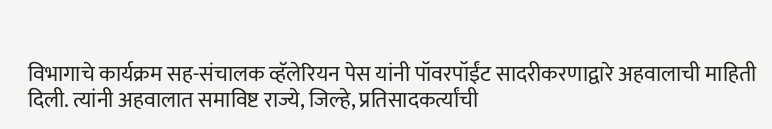विभागाचे कार्यक्रम सह-संचालक व्हॅलेरियन पेस यांनी पॉवरपॉईंट सादरीकरणाद्वारे अहवालाची माहिती दिली. त्यांनी अहवालात समाविष्ट राज्ये, जिल्हे, प्रतिसादकर्त्यांची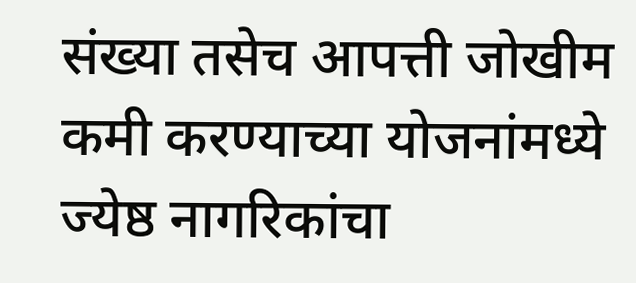संख्या तसेच आपत्ती जोखीम कमी करण्याच्या योजनांमध्ये ज्येष्ठ नागरिकांचा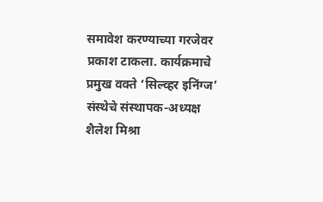समावेश करण्याच्या गरजेवर प्रकाश टाकला. कार्यक्रमाचे प्रमुख वक्ते ‘सिल्व्हर इनिंग्ज’ संस्थेचे संस्थापक-अध्यक्ष शैलेश मिश्रा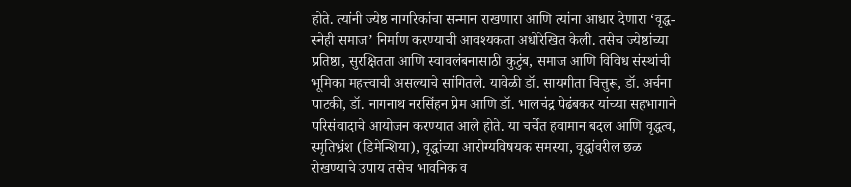होते. त्यांनी ज्येष्ठ नागरिकांचा सन्मान राखणारा आणि त्यांना आधार देणारा ‘वृद्ध-स्नेही समाज’ निर्माण करण्याची आवश्यकता अधोरेखित केली. तसेच ज्येष्ठांच्या प्रतिष्ठा, सुरक्षितता आणि स्वावलंबनासाठी कुटुंब, समाज आणि विविध संस्थांची भूमिका महत्त्वाची असल्याचे सांगितले. यावेळी डॉ. सायगीता चित्तुरू, डॉ. अर्चना पाटकी, डॉ. नागनाथ नरसिंहन प्रेम आणि डॉ. भालचंद्र पेढंबकर यांच्या सहभागाने परिसंवादाचे आयोजन करण्यात आले होते. या चर्चेत हवामान बदल आणि वृद्धत्व, स्मृतिभ्रंश (डिमेन्शिया), वृद्धांच्या आरोग्यविषयक समस्या, वृद्धांवरील छळ रोखण्याचे उपाय तसेच भावनिक व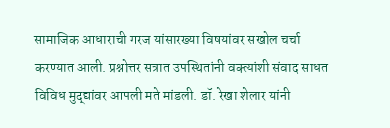सामाजिक आधाराची गरज यांसारख्या विषयांवर सखोल चर्चा करण्यात आली. प्रश्नोत्तर सत्रात उपस्थितांनी वक्त्यांशी संवाद साधत विविध मुद्द्यांवर आपली मते मांडली. डॉ. रेखा शेलार यांनी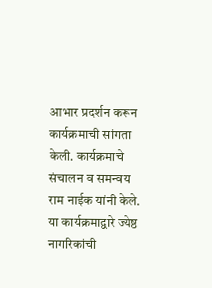आभार प्रदर्शन करून कार्यक्रमाची सांगता केली. कार्यक्रमाचे संचालन व समन्वय राम नाईक यांनी केले. या कार्यक्रमाद्वारे ज्येष्ठ नागरिकांची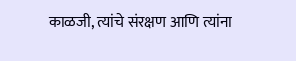काळजी, त्यांचे संरक्षण आणि त्यांना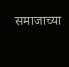समाजाच्या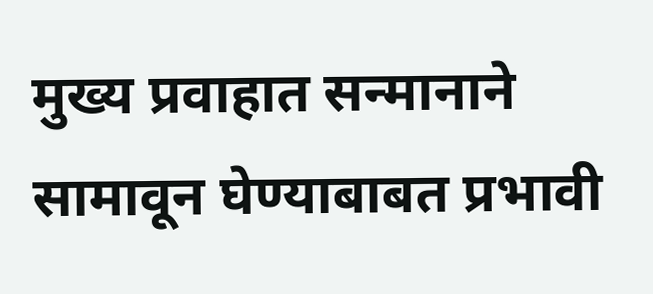मुख्य प्रवाहात सन्मानाने सामावून घेण्याबाबत प्रभावी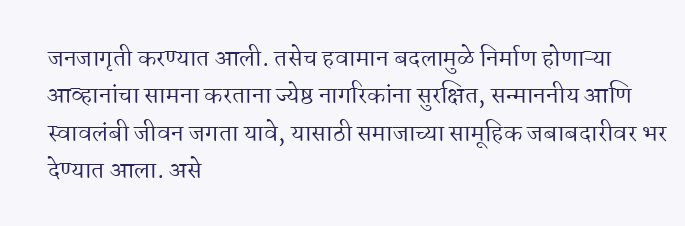जनजागृती करण्यात आली. तसेच हवामान बदलामुळे निर्माण होणाऱ्या आव्हानांचा सामना करताना ज्येष्ठ नागरिकांना सुरक्षित, सन्माननीय आणि स्वावलंबी जीवन जगता यावे, यासाठी समाजाच्या सामूहिक जबाबदारीवर भर देण्यात आला. असे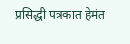प्रसिद्धी पत्रकात हेमंत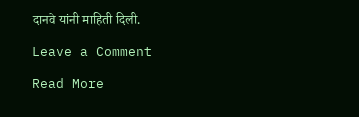दानवे यांनी माहिती दिली.

Leave a Comment

Read More